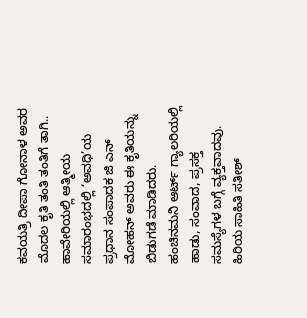ಕವಯತ್ರಿ ದೀಪಾ ಗೋನಾಳ ಅವರ ಮೊದಲ ಕೃತಿ ತಂತಿ ತಂತಿಗೆ ತಾಗಿ..
ಹಾವೇರಿಯಲ್ಲಿ ಆತ್ಮೀಯ ಸಮಾರಂಭದಲ್ಲಿ ‘ಅವಧಿ’ಯ ಪ್ರಧಾನ ಸಂಪಾದಕ ಜಿ ಎನ್ ಮೋಹನ್ ಅವರು ಈ ಕೃತಿಯನ್ನು ಬಿಡುಗಡೆ ಮಾಡಿದರು.
ಹಂಚಿನಮನಿ ಆರ್ಟ್ ಗ್ಯಾಲರಿಯಲ್ಲಿ ಹಾಡು, ಸಂವಾದ, ಪ್ರಸಕ್ತ ಸಮಸ್ಯೆಗಳ ಬಗ್ಗೆ ವ್ಯಕ್ತವಾದವು.
ಹಿರಿಯ ಸಾಹಿತಿ ಸತೀಶ್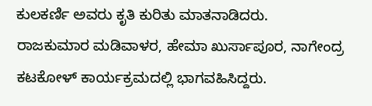ಕುಲಕರ್ಣಿ ಅವರು ಕೃತಿ ಕುರಿತು ಮಾತನಾಡಿದರು.
ರಾಜಕುಮಾರ ಮಡಿವಾಳರ, ಹೇಮಾ ಖುರ್ಸಾಪೂರ, ನಾಗೇಂದ್ರ ಕಟಕೋಳ್ ಕಾರ್ಯಕ್ರಮದಲ್ಲಿ ಭಾಗವಹಿಸಿದ್ದರು.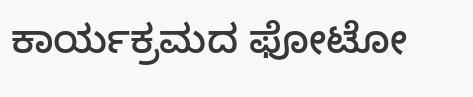ಕಾರ್ಯಕ್ರಮದ ಫೋಟೋ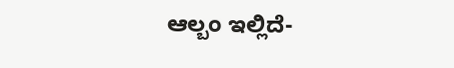ಆಲ್ಬಂ ಇಲ್ಲಿದೆ-